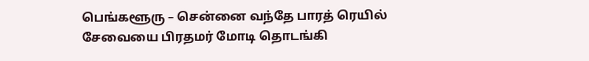பெங்களூரு – சென்னை வந்தே பாரத் ரெயில் சேவையை பிரதமர் மோடி தொடங்கி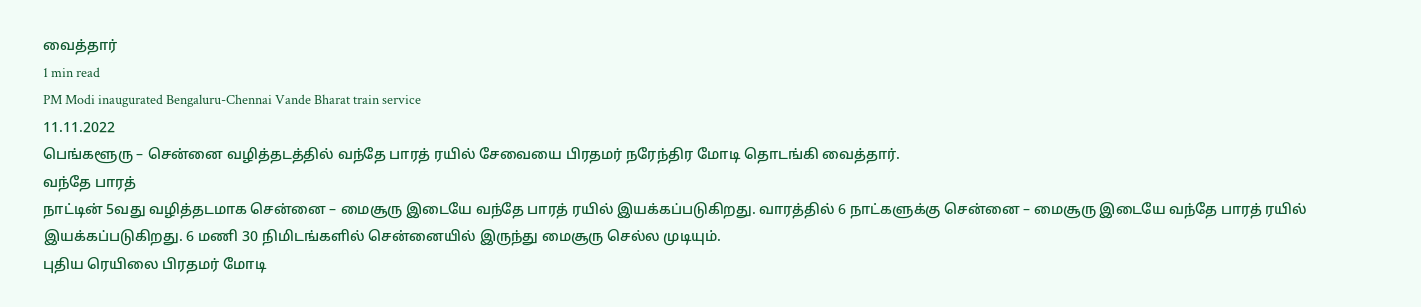வைத்தார்
1 min read
PM Modi inaugurated Bengaluru-Chennai Vande Bharat train service
11.11.2022
பெங்களூரு – சென்னை வழித்தடத்தில் வந்தே பாரத் ரயில் சேவையை பிரதமர் நரேந்திர மோடி தொடங்கி வைத்தார்.
வந்தே பாரத்
நாட்டின் 5வது வழித்தடமாக சென்னை – மைசூரு இடையே வந்தே பாரத் ரயில் இயக்கப்படுகிறது. வாரத்தில் 6 நாட்களுக்கு சென்னை – மைசூரு இடையே வந்தே பாரத் ரயில் இயக்கப்படுகிறது. 6 மணி 30 நிமிடங்களில் சென்னையில் இருந்து மைசூரு செல்ல முடியும்.
புதிய ரெயிலை பிரதமர் மோடி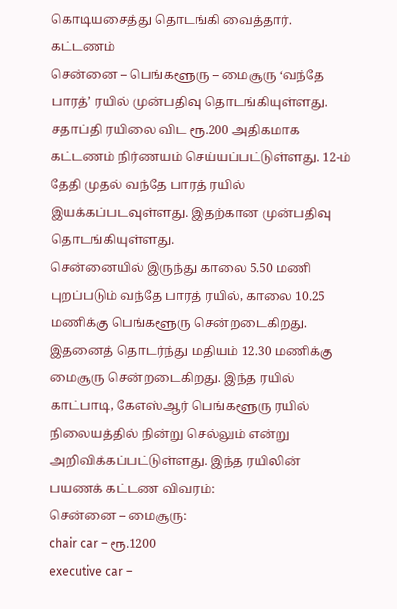கொடியசைத்து தொடங்கி வைத்தார்.
கட்டணம்
சென்னை – பெங்களூரு – மைசூரு ‘வந்தே பாரத்’ ரயில் முன்பதிவு தொடங்கியுள்ளது. சதாப்தி ரயிலை விட ரூ.200 அதிகமாக கட்டணம் நிர்ணயம் செய்யப்பட்டுள்ளது. 12-ம் தேதி முதல் வந்தே பாரத் ரயில் இயக்கப்படவுள்ளது. இதற்கான முன்பதிவு தொடங்கியுள்ளது.
சென்னையில் இருந்து காலை 5.50 மணி புறப்படும் வந்தே பாரத் ரயில், காலை 10.25 மணிக்கு பெங்களூரு சென்றடைகிறது. இதனைத் தொடர்ந்து மதியம் 12.30 மணிக்கு மைசூரு சென்றடைகிறது. இந்த ரயில் காட்பாடி, கேஎஸ்ஆர் பெங்களூரு ரயில் நிலையத்தில் நின்று செல்லும் என்று அறிவிக்கப்பட்டுள்ளது. இந்த ரயிலின் பயணக் கட்டண விவரம்:
சென்னை – மைசூரு:
chair car – ரூ.1200
executive car –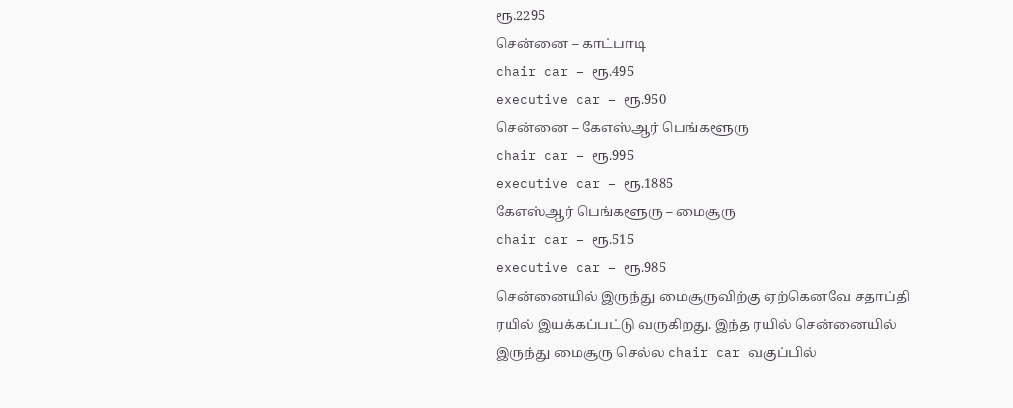ரூ.2295
சென்னை – காட்பாடி
chair car – ரூ.495
executive car – ரூ.950
சென்னை – கேஎஸ்ஆர் பெங்களூரு
chair car – ரூ.995
executive car – ரூ.1885
கேஎஸ்ஆர் பெங்களூரு – மைசூரு
chair car – ரூ.515
executive car – ரூ.985
சென்னையில் இருந்து மைசூருவிற்கு ஏற்கெனவே சதாப்தி ரயில் இயக்கப்பட்டு வருகிறது. இந்த ரயில் சென்னையில் இருந்து மைசூரு செல்ல chair car வகுப்பில்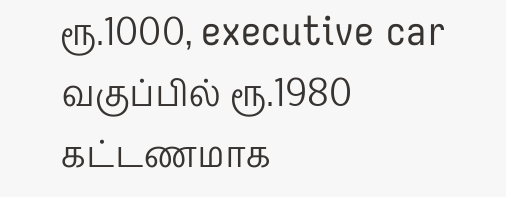ரூ.1000, executive car வகுப்பில் ரூ.1980 கட்டணமாக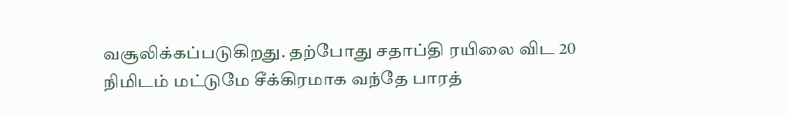வசூலிக்கப்படுகிறது. தற்போது சதாப்தி ரயிலை விட 20 நிமிடம் மட்டுமே சீக்கிரமாக வந்தே பாரத்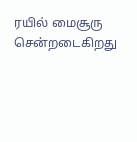ரயில் மைசூரு சென்றடைகிறது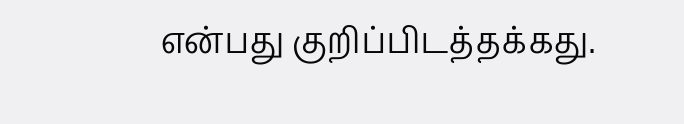என்பது குறிப்பிடத்தக்கது.